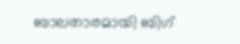ബാലതാരമായി ബിഗ്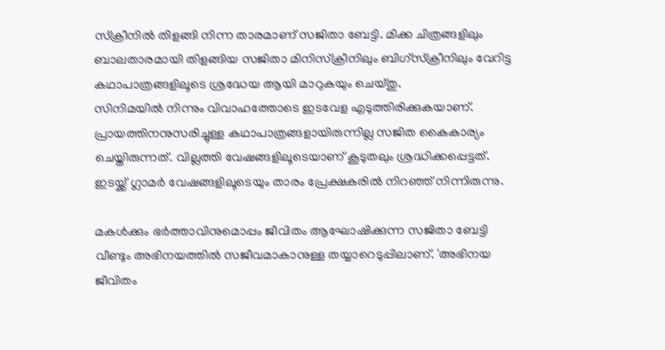സ്ക്രീനിൽ തിളങ്ങി നിന്ന താരമാണ് സജിതാ ബേട്ടി. മിക്ക ചിത്രങ്ങളിലും ബാലതാരമായി തിളങ്ങിയ സജിതാ മിനിസ്ക്രീനിലും ബിഗ്സ്ക്രീനിലും വേറിട്ട കഥാപാത്രങ്ങളിലൂടെ ശ്രദ്ധേയ ആയി മാറുകയും ചെയ്തു.
സിനിമയിൽ നിന്നും വിവാഹത്തോടെ ഇടവേള എടുത്തിരിക്കുകയാണ്. പ്രായത്തിനനുസരിച്ചുള്ള കഥാപാത്രങ്ങളായിരുന്നില്ല സജിത കൈകാര്യം ചെയ്തിരുന്നത്. വില്ലത്തി വേഷങ്ങളിലൂടെയാണ് കൂടുതലും ശ്രദ്ധിക്കപ്പെട്ടത്. ഇടയ്ക്ക് ഗ്ലാമർ വേഷങ്ങളിലൂടെയും താരം പ്രേക്ഷകരിൽ നിറഞ്ഞ് നിന്നിരുന്നു.

മകൾക്കും ഭർത്താവിനുമൊപ്പം ജീവിതം ആഘോഷിക്കുന്ന സജിതാ ബേട്ടി വീണ്ടും അഭിനയത്തിൽ സജീവമാകാനുള്ള തയ്യാറെടുപ്പിലാണ്. 'അഭിനയ ജീവിതം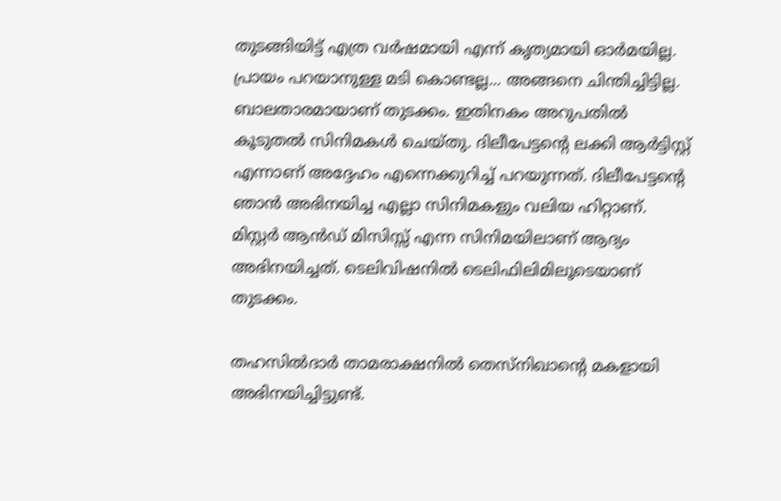തുടങ്ങിയിട്ട് എത്ര വർഷമായി എന്ന് കൃത്യമായി ഓർമയില്ല.
പ്രായം പറയാനുള്ള മടി കൊണ്ടല്ല... അങ്ങനെ ചിന്തിച്ചിട്ടില്ല. ബാലതാരമായാണ് തുടക്കം. ഇതിനകം അറുപതിൽ കൂടുതൽ സിനിമകൾ ചെയ്തു. ദിലീപേട്ടന്റെ ലക്കി ആർട്ടിസ്റ്റ് എന്നാണ് അദ്ദേഹം എന്നെക്കുറിച്ച് പറയുന്നത്. ദിലീപേട്ടന്റെ ഞാൻ അഭിനയിച്ച എല്ലാ സിനിമകളും വലിയ ഹിറ്റാണ്. മിസ്റ്റർ ആൻഡ് മിസിസ്സ് എന്ന സിനിമയിലാണ് ആദ്യം അഭിനയിച്ചത്. ടെലിവിഷനിൽ ടെലിഫിലിമിലൂടെയാണ് തുടക്കം.

തഹസിൽദാർ താമരാക്ഷനിൽ തെസ്നിഖാന്റെ മകളായി അഭിനയിച്ചിട്ടുണ്ട്.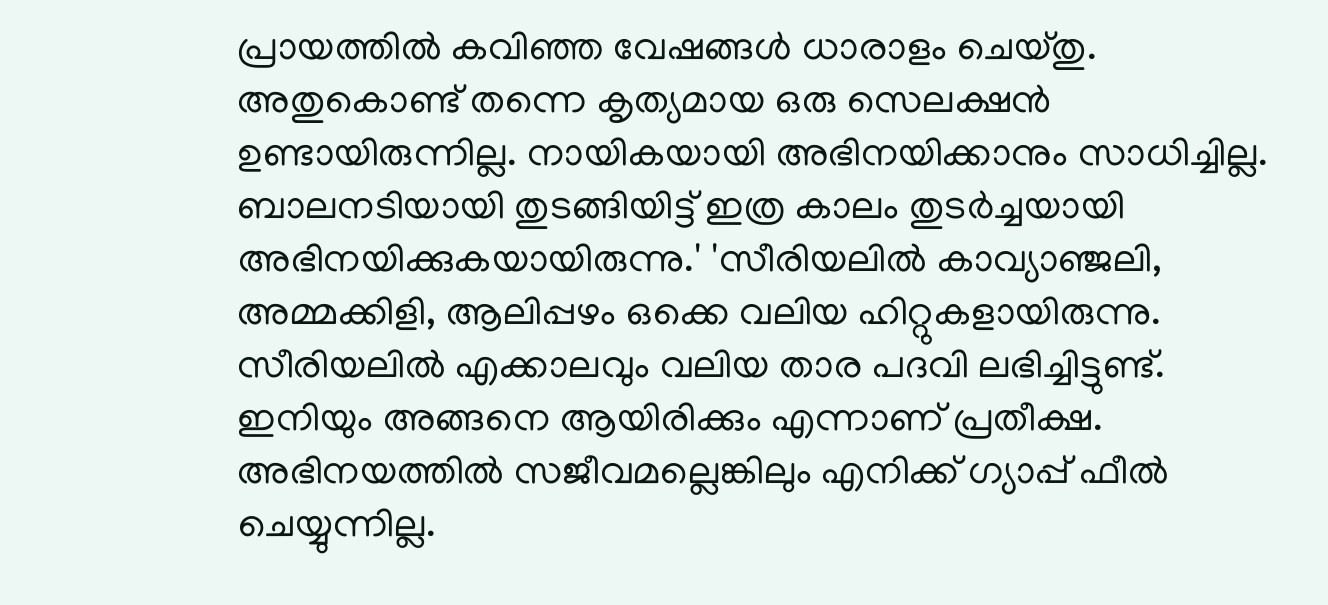പ്രായത്തിൽ കവിഞ്ഞ വേഷങ്ങൾ ധാരാളം ചെയ്തു. അതുകൊണ്ട് തന്നെ കൃത്യമായ ഒരു സെലക്ഷൻ ഉണ്ടായിരുന്നില്ല. നായികയായി അഭിനയിക്കാനും സാധിച്ചില്ല. ബാലനടിയായി തുടങ്ങിയിട്ട് ഇത്ര കാലം തുടർച്ചയായി അഭിനയിക്കുകയായിരുന്നു.' 'സീരിയലിൽ കാവ്യാഞ്ജലി, അമ്മക്കിളി, ആലിപ്പഴം ഒക്കെ വലിയ ഹിറ്റുകളായിരുന്നു.
സീരിയലിൽ എക്കാലവും വലിയ താര പദവി ലഭിച്ചിട്ടുണ്ട്. ഇനിയും അങ്ങനെ ആയിരിക്കും എന്നാണ് പ്രതീക്ഷ. അഭിനയത്തിൽ സജീവമല്ലെങ്കിലും എനിക്ക് ഗ്യാപ്പ് ഫീൽ ചെയ്യുന്നില്ല.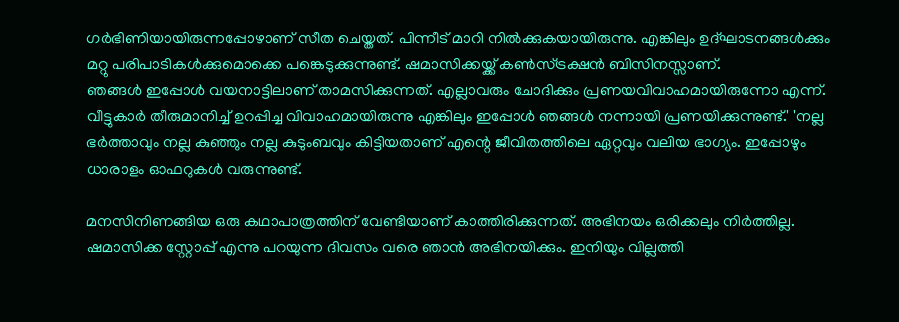ഗർഭിണിയായിരുന്നപ്പോഴാണ് സീത ചെയ്തത്. പിന്നീട് മാറി നിൽക്കുകയായിരുന്നു. എങ്കിലും ഉദ്ഘാടനങ്ങൾക്കും മറ്റു പരിപാടികൾക്കുമൊക്കെ പങ്കെടുക്കുന്നുണ്ട്. ഷമാസിക്കയ്ക്ക് കൺസ്ട്രക്ഷൻ ബിസിനസ്സാണ്.
ഞങ്ങൾ ഇപ്പോൾ വയനാട്ടിലാണ് താമസിക്കുന്നത്. എല്ലാവരും ചോദിക്കും പ്രണയവിവാഹമായിരുന്നോ എന്ന്. വീട്ടുകാർ തീരുമാനിച്ച് ഉറപ്പിച്ച വിവാഹമായിരുന്നു എങ്കിലും ഇപ്പോൾ ഞങ്ങൾ നന്നായി പ്രണയിക്കുന്നുണ്ട്.' 'നല്ല ഭർത്താവും നല്ല കുഞ്ഞും നല്ല കുടുംബവും കിട്ടിയതാണ് എന്റെ ജീവിതത്തിലെ ഏറ്റവും വലിയ ഭാഗ്യം. ഇപ്പോഴും ധാരാളം ഓഫറുകൾ വരുന്നുണ്ട്.

മനസിനിണങ്ങിയ ഒരു കഥാപാത്രത്തിന് വേണ്ടിയാണ് കാത്തിരിക്കുന്നത്. അഭിനയം ഒരിക്കലും നിർത്തില്ല. ഷമാസിക്ക സ്റ്റോപ്പ് എന്നു പറയുന്ന ദിവസം വരെ ഞാൻ അഭിനയിക്കും. ഇനിയും വില്ലത്തി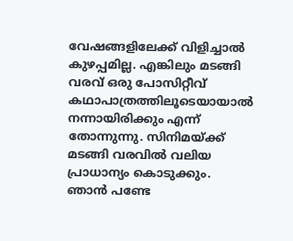വേഷങ്ങളിലേക്ക് വിളിച്ചാൽ കുഴപ്പമില്ല. എങ്കിലും മടങ്ങി വരവ് ഒരു പോസിറ്റീവ് കഥാപാത്രത്തിലൂടെയായാൽ നന്നായിരിക്കും എന്ന് തോന്നുന്നു. സിനിമയ്ക്ക് മടങ്ങി വരവിൽ വലിയ പ്രാധാന്യം കൊടുക്കും.
ഞാൻ പണ്ടേ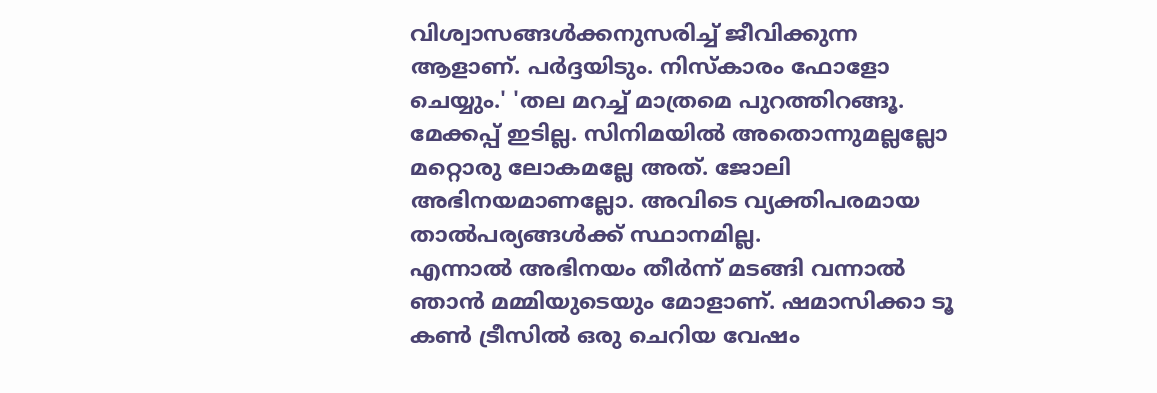വിശ്വാസങ്ങൾക്കനുസരിച്ച് ജീവിക്കുന്ന ആളാണ്. പർദ്ദയിടും. നിസ്കാരം ഫോളോ ചെയ്യും.' 'തല മറച്ച് മാത്രമെ പുറത്തിറങ്ങൂ. മേക്കപ്പ് ഇടില്ല. സിനിമയിൽ അതൊന്നുമല്ലല്ലോ മറ്റൊരു ലോകമല്ലേ അത്. ജോലി അഭിനയമാണല്ലോ. അവിടെ വ്യക്തിപരമായ താൽപര്യങ്ങൾക്ക് സ്ഥാനമില്ല.
എന്നാൽ അഭിനയം തീർന്ന് മടങ്ങി വന്നാൽ ഞാൻ മമ്മിയുടെയും മോളാണ്. ഷമാസിക്കാ ടൂ കൺ ട്രീസിൽ ഒരു ചെറിയ വേഷം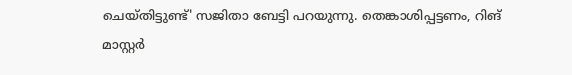ചെയ്തിട്ടുണ്ട്' സജിതാ ബേട്ടി പറയുന്നു. തെങ്കാശിപ്പട്ടണം, റിങ് മാസ്റ്റർ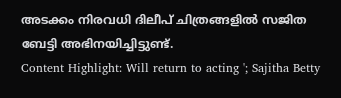അടക്കം നിരവധി ദിലീപ് ചിത്രങ്ങളിൽ സജിത ബേട്ടി അഭിനയിച്ചിട്ടുണ്ട്.
Content Highlight: Will return to acting '; Sajitha Betty